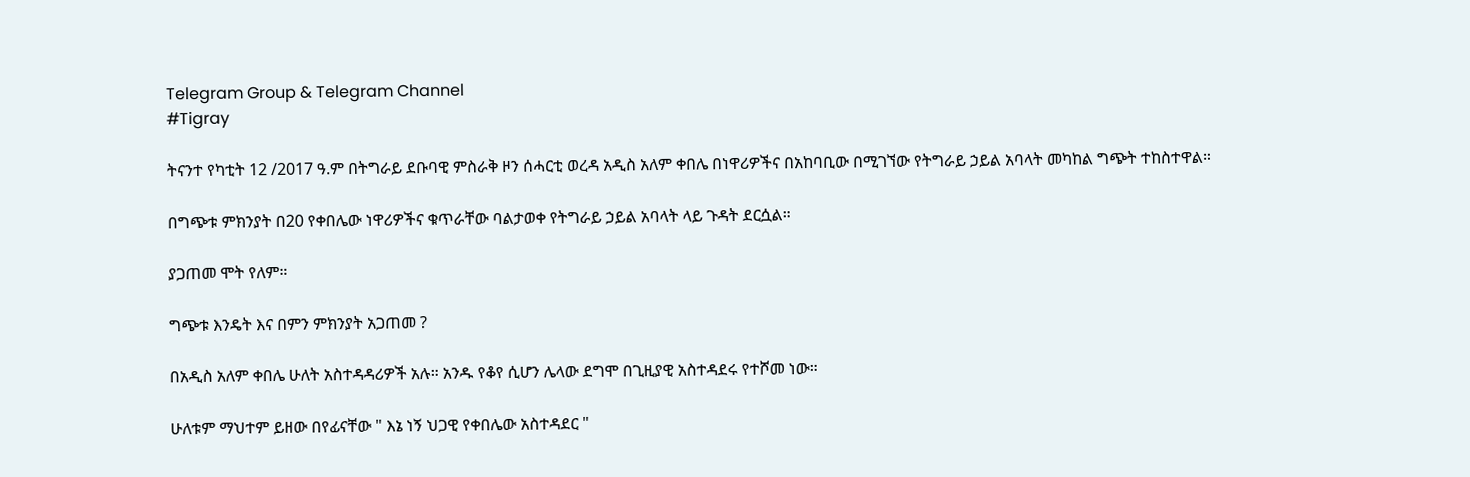Telegram Group & Telegram Channel
#Tigray

ትናንተ የካቲት 12 /2017 ዓ.ም በትግራይ ደቡባዊ ምስራቅ ዞን ሰሓርቲ ወረዳ አዲስ አለም ቀበሌ በነዋሪዎችና በአከባቢው በሚገኘው የትግራይ ኃይል አባላት መካከል ግጭት ተከስተዋል።

በግጭቱ ምክንያት በ20 የቀበሌው ነዋሪዎችና ቁጥራቸው ባልታወቀ የትግራይ ኃይል አባላት ላይ ጉዳት ደርሷል።

ያጋጠመ ሞት የለም።

ግጭቱ እንዴት እና በምን ምክንያት አጋጠመ ?

በአዲስ አለም ቀበሌ ሁለት አስተዳዳሪዎች አሉ። አንዱ የቆየ ሲሆን ሌላው ደግሞ በጊዚያዊ አስተዳደሩ የተሾመ ነው።

ሁለቱም ማህተም ይዘው በየፊናቸው " እኔ ነኝ ህጋዊ የቀበሌው አስተዳደር "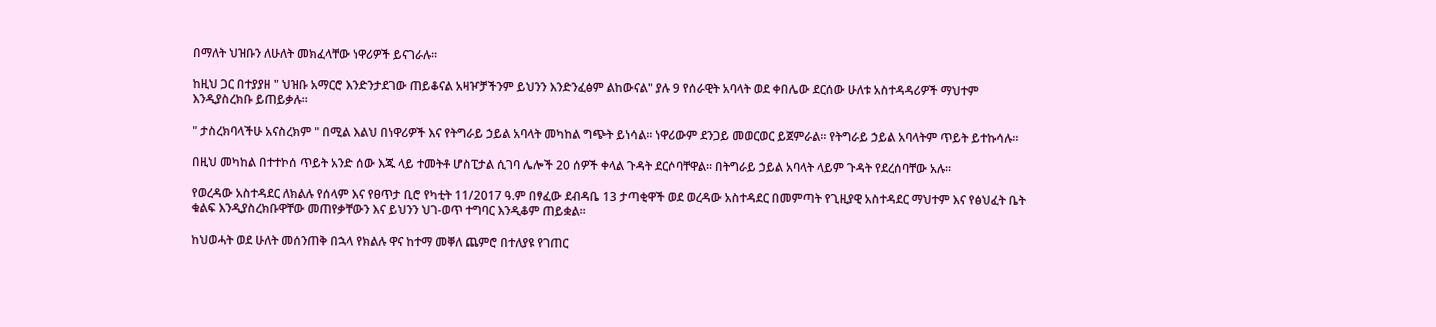በማለት ህዝቡን ለሁለት መክፈላቸው ነዋሪዎች ይናገራሉ።

ከዚህ ጋር በተያያዘ " ህዝቡ አማርሮ እንድንታደገው ጠይቆናል አዛዦቻችንም ይህንን እንድንፈፅም ልከውናል" ያሉ 9 የሰራዊት አባላት ወደ ቀበሌው ደርሰው ሁለቱ አስተዳዳሪዎች ማህተም እንዲያስረክቡ ይጠይቃሉ።

" ታስረክባላችሁ አናስረክም " በሚል እልህ በነዋሪዎች እና የትግራይ ኃይል አባላት መካከል ግጭት ይነሳል። ነዋሪውም ደንጋይ መወርወር ይጀምራል። የትግራይ ኃይል አባላትም ጥይት ይተኩሳሉ።

በዚህ መካከል በተተኮሰ ጥይት አንድ ሰው እጁ ላይ ተመትቶ ሆስፒታል ሲገባ ሌሎች 20 ሰዎች ቀላል ጉዳት ደርሶባቸዋል። በትግራይ ኃይል አባላት ላይም ጉዳት የደረሰባቸው አሉ።

የወረዳው አስተዳደር ለክልሉ የሰላም እና የፀጥታ ቢሮ የካቲት 11/2017 ዓ.ም በፃፈው ደብዳቤ 13 ታጣቂዋች ወደ ወረዳው አስተዳደር በመምጣት የጊዚያዊ አስተዳደር ማህተም እና የፅህፈት ቤት ቁልፍ እንዲያስረክቡዋቸው መጠየቃቸውን እና ይህንን ህገ-ወጥ ተግባር እንዲቆም ጠይቋል።

ከህወሓት ወደ ሁለት መሰንጠቅ በኋላ የክልሉ ዋና ከተማ መቐለ ጨምሮ በተለያዩ የገጠር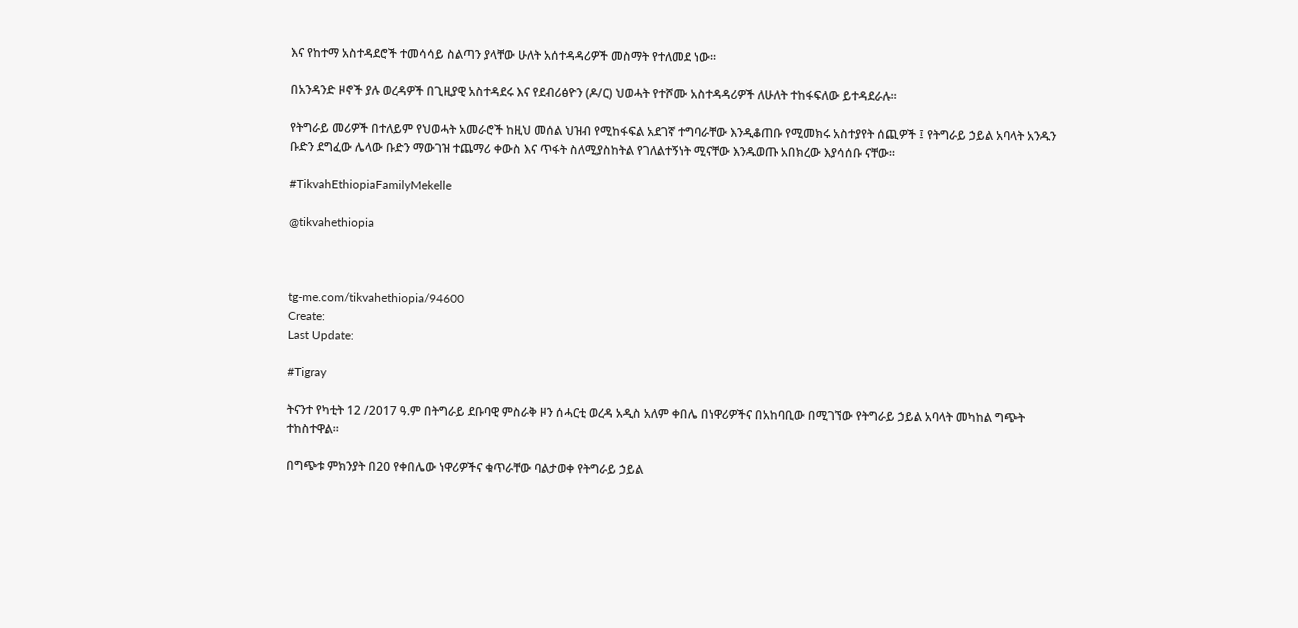እና የከተማ አስተዳደሮች ተመሳሳይ ስልጣን ያላቸው ሁለት አሰተዳዳሪዎች መስማት የተለመደ ነው።

በአንዳንድ ዞኖች ያሉ ወረዳዎች በጊዚያዊ አስተዳደሩ እና የደብሪፅዮን (ዶ/ር) ህወሓት የተሾሙ አስተዳዳሪዎች ለሁለት ተከፋፍለው ይተዳደራሉ።

የትግራይ መሪዎች በተለይም የህወሓት አመራሮች ከዚህ መሰል ህዝብ የሚከፋፍል አደገኛ ተግባራቸው እንዲቆጠቡ የሚመክሩ አስተያየት ሰጪዎች ፤ የትግራይ ኃይል አባላት አንዱን ቡድን ደግፈው ሌላው ቡድን ማውገዝ ተጨማሪ ቀውስ እና ጥፋት ስለሚያስከትል የገለልተኝነት ሚናቸው እንዱወጡ አበክረው እያሳሰቡ ናቸው።

#TikvahEthiopiaFamilyMekelle

@tikvahethiopia



tg-me.com/tikvahethiopia/94600
Create:
Last Update:

#Tigray

ትናንተ የካቲት 12 /2017 ዓ.ም በትግራይ ደቡባዊ ምስራቅ ዞን ሰሓርቲ ወረዳ አዲስ አለም ቀበሌ በነዋሪዎችና በአከባቢው በሚገኘው የትግራይ ኃይል አባላት መካከል ግጭት ተከስተዋል።

በግጭቱ ምክንያት በ20 የቀበሌው ነዋሪዎችና ቁጥራቸው ባልታወቀ የትግራይ ኃይል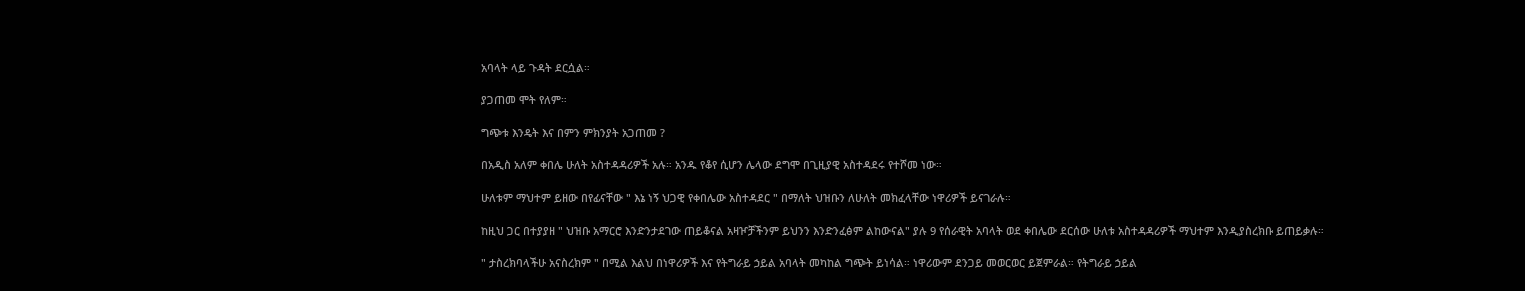አባላት ላይ ጉዳት ደርሷል።

ያጋጠመ ሞት የለም።

ግጭቱ እንዴት እና በምን ምክንያት አጋጠመ ?

በአዲስ አለም ቀበሌ ሁለት አስተዳዳሪዎች አሉ። አንዱ የቆየ ሲሆን ሌላው ደግሞ በጊዚያዊ አስተዳደሩ የተሾመ ነው።

ሁለቱም ማህተም ይዘው በየፊናቸው " እኔ ነኝ ህጋዊ የቀበሌው አስተዳደር " በማለት ህዝቡን ለሁለት መክፈላቸው ነዋሪዎች ይናገራሉ።

ከዚህ ጋር በተያያዘ " ህዝቡ አማርሮ እንድንታደገው ጠይቆናል አዛዦቻችንም ይህንን እንድንፈፅም ልከውናል" ያሉ 9 የሰራዊት አባላት ወደ ቀበሌው ደርሰው ሁለቱ አስተዳዳሪዎች ማህተም እንዲያስረክቡ ይጠይቃሉ።

" ታስረክባላችሁ አናስረክም " በሚል እልህ በነዋሪዎች እና የትግራይ ኃይል አባላት መካከል ግጭት ይነሳል። ነዋሪውም ደንጋይ መወርወር ይጀምራል። የትግራይ ኃይል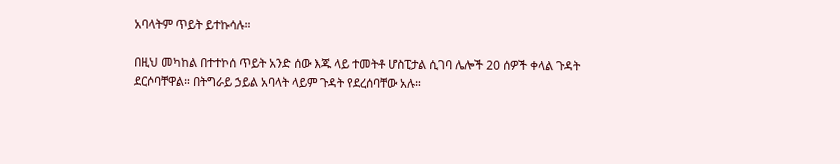አባላትም ጥይት ይተኩሳሉ።

በዚህ መካከል በተተኮሰ ጥይት አንድ ሰው እጁ ላይ ተመትቶ ሆስፒታል ሲገባ ሌሎች 20 ሰዎች ቀላል ጉዳት ደርሶባቸዋል። በትግራይ ኃይል አባላት ላይም ጉዳት የደረሰባቸው አሉ።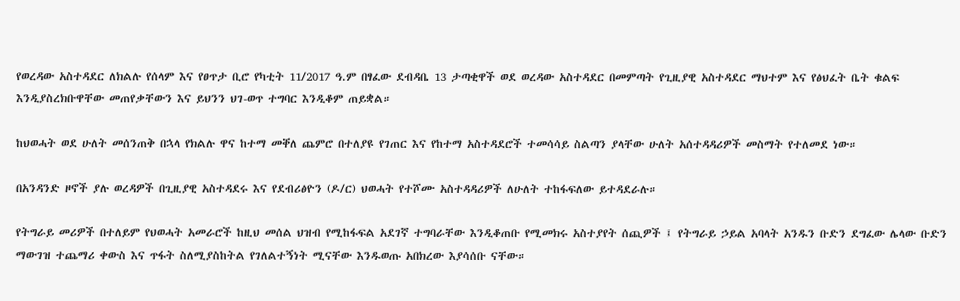የወረዳው አስተዳደር ለክልሉ የሰላም እና የፀጥታ ቢሮ የካቲት 11/2017 ዓ.ም በፃፈው ደብዳቤ 13 ታጣቂዋች ወደ ወረዳው አስተዳደር በመምጣት የጊዚያዊ አስተዳደር ማህተም እና የፅህፈት ቤት ቁልፍ እንዲያስረክቡዋቸው መጠየቃቸውን እና ይህንን ህገ-ወጥ ተግባር እንዲቆም ጠይቋል።

ከህወሓት ወደ ሁለት መሰንጠቅ በኋላ የክልሉ ዋና ከተማ መቐለ ጨምሮ በተለያዩ የገጠር እና የከተማ አስተዳደሮች ተመሳሳይ ስልጣን ያላቸው ሁለት አሰተዳዳሪዎች መስማት የተለመደ ነው።

በአንዳንድ ዞኖች ያሉ ወረዳዎች በጊዚያዊ አስተዳደሩ እና የደብሪፅዮን (ዶ/ር) ህወሓት የተሾሙ አስተዳዳሪዎች ለሁለት ተከፋፍለው ይተዳደራሉ።

የትግራይ መሪዎች በተለይም የህወሓት አመራሮች ከዚህ መሰል ህዝብ የሚከፋፍል አደገኛ ተግባራቸው እንዲቆጠቡ የሚመክሩ አስተያየት ሰጪዎች ፤ የትግራይ ኃይል አባላት አንዱን ቡድን ደግፈው ሌላው ቡድን ማውገዝ ተጨማሪ ቀውስ እና ጥፋት ስለሚያስከትል የገለልተኝነት ሚናቸው እንዱወጡ አበክረው እያሳሰቡ ናቸው።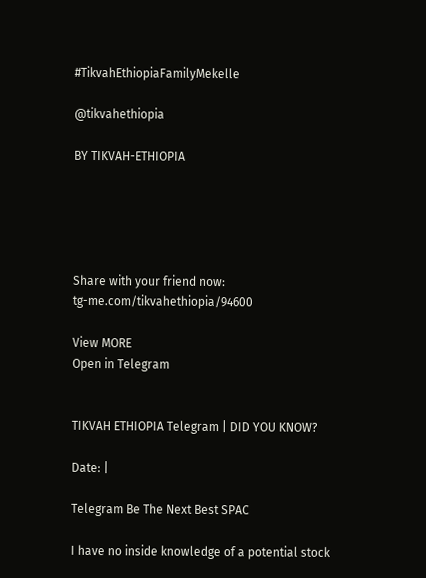#TikvahEthiopiaFamilyMekelle

@tikvahethiopia

BY TIKVAH-ETHIOPIA





Share with your friend now:
tg-me.com/tikvahethiopia/94600

View MORE
Open in Telegram


TIKVAH ETHIOPIA Telegram | DID YOU KNOW?

Date: |

Telegram Be The Next Best SPAC

I have no inside knowledge of a potential stock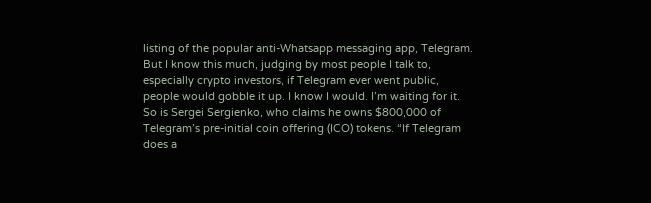listing of the popular anti-Whatsapp messaging app, Telegram. But I know this much, judging by most people I talk to, especially crypto investors, if Telegram ever went public, people would gobble it up. I know I would. I’m waiting for it. So is Sergei Sergienko, who claims he owns $800,000 of Telegram’s pre-initial coin offering (ICO) tokens. “If Telegram does a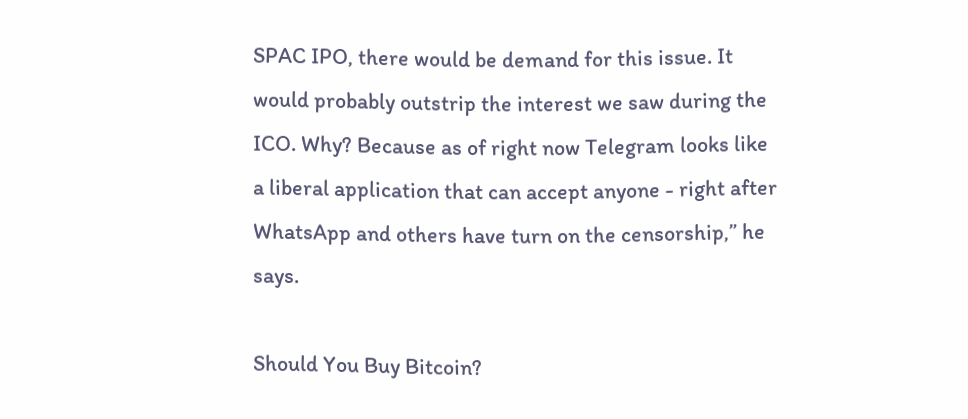SPAC IPO, there would be demand for this issue. It would probably outstrip the interest we saw during the ICO. Why? Because as of right now Telegram looks like a liberal application that can accept anyone - right after WhatsApp and others have turn on the censorship,” he says.

Should You Buy Bitcoin?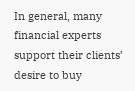In general, many financial experts support their clients’ desire to buy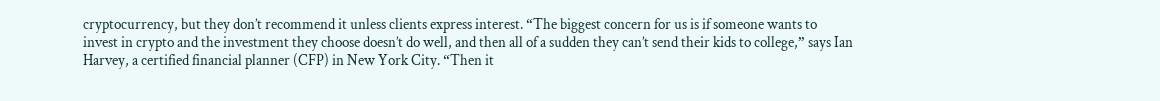cryptocurrency, but they don’t recommend it unless clients express interest. “The biggest concern for us is if someone wants to invest in crypto and the investment they choose doesn’t do well, and then all of a sudden they can’t send their kids to college,” says Ian Harvey, a certified financial planner (CFP) in New York City. “Then it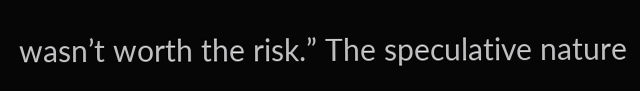wasn’t worth the risk.” The speculative nature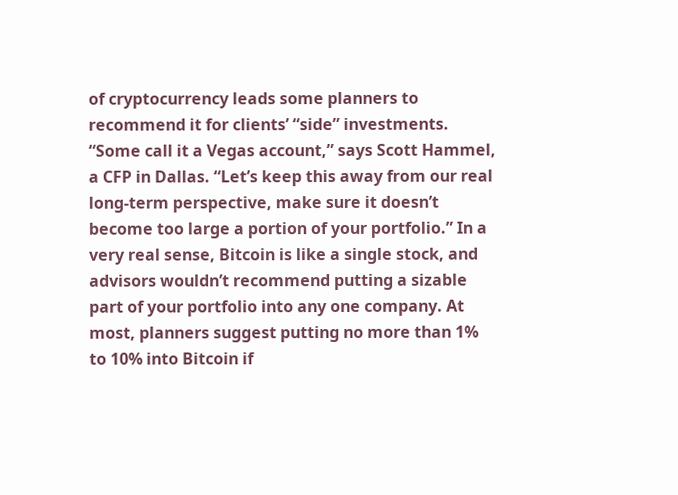of cryptocurrency leads some planners to recommend it for clients’ “side” investments. “Some call it a Vegas account,” says Scott Hammel, a CFP in Dallas. “Let’s keep this away from our real long-term perspective, make sure it doesn’t become too large a portion of your portfolio.” In a very real sense, Bitcoin is like a single stock, and advisors wouldn’t recommend putting a sizable part of your portfolio into any one company. At most, planners suggest putting no more than 1% to 10% into Bitcoin if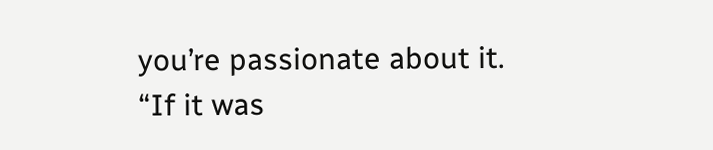you’re passionate about it. “If it was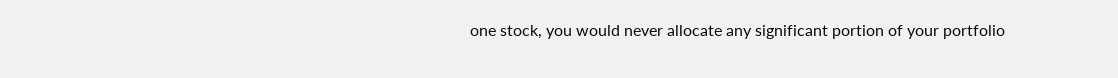one stock, you would never allocate any significant portion of your portfolio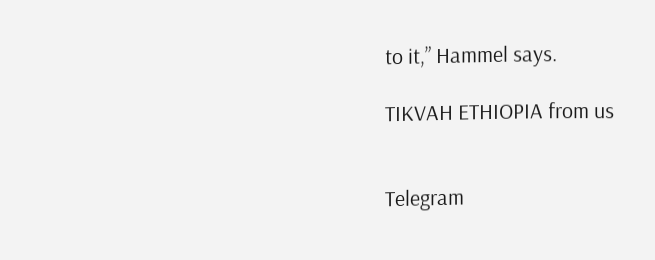to it,” Hammel says.

TIKVAH ETHIOPIA from us


Telegram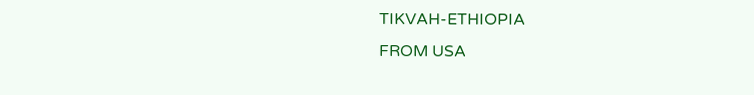TIKVAH-ETHIOPIA
FROM USA